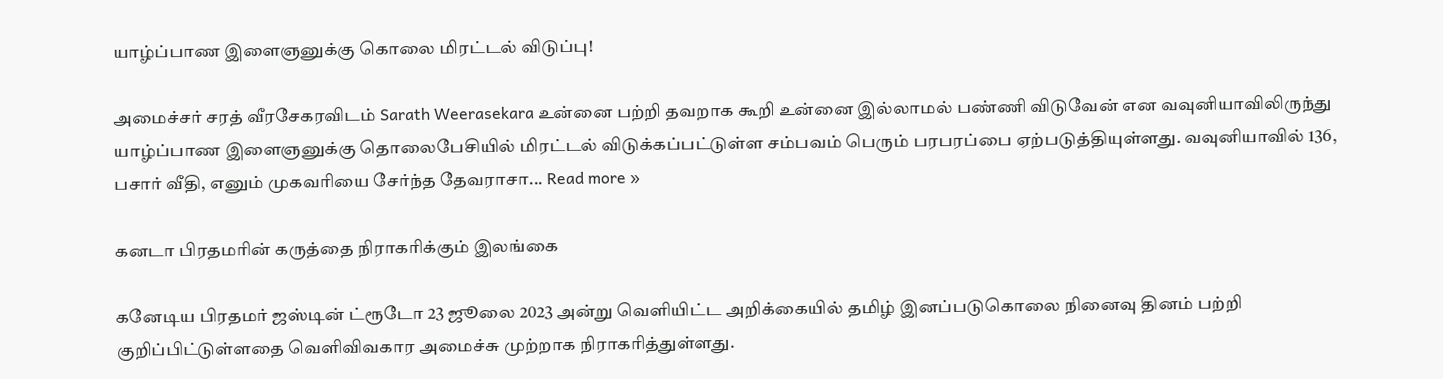யாழ்ப்பாண இளைஞனுக்கு கொலை மிரட்டல் விடுப்பு!

அமைச்சர் சரத் வீரசேகரவிடம் Sarath Weerasekara உன்னை பற்றி தவறாக கூறி உன்னை இல்லாமல் பண்ணி விடுவேன் என வவுனியாவிலிருந்து யாழ்ப்பாண இளைஞனுக்கு தொலைபேசியில் மிரட்டல் விடுக்கப்பட்டுள்ள சம்பவம் பெரும் பரபரப்பை ஏற்படுத்தியுள்ளது. வவுனியாவில் 136, பசார் வீதி, எனும் முகவரியை சேர்ந்த தேவராசா... Read more »

கனடா பிரதமரின் கருத்தை நிராகரிக்கும் இலங்கை

கனேடிய பிரதமர் ஜஸ்டின் ட்ரூடோ 23 ஜூலை 2023 அன்று வெளியிட்ட அறிக்கையில் தமிழ் இனப்படுகொலை நினைவு தினம் பற்றி குறிப்பிட்டுள்ளதை வெளிவிவகார அமைச்சு முற்றாக நிராகரித்துள்ளது.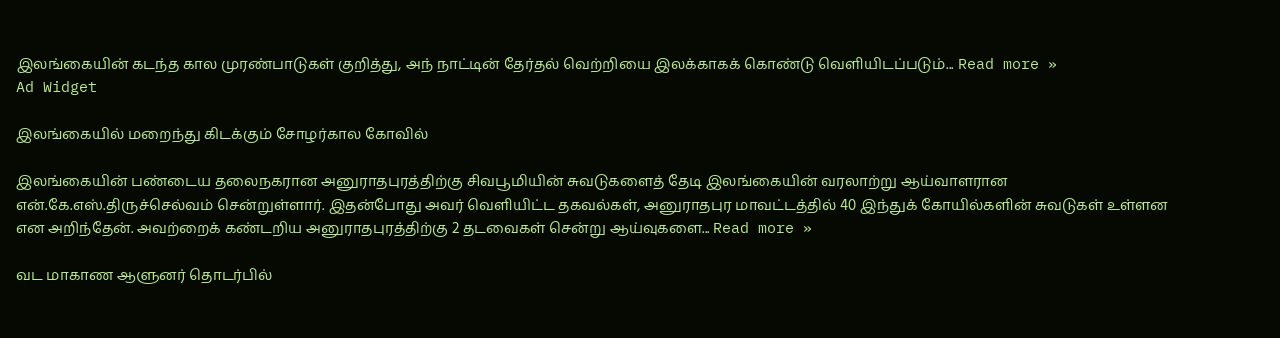இலங்கையின் கடந்த கால முரண்பாடுகள் குறித்து, அந் நாட்டின் தேர்தல் வெற்றியை இலக்காகக் கொண்டு வெளியிடப்படும்... Read more »
Ad Widget

இலங்கையில் மறைந்து கிடக்கும் சோழர்கால கோவில்

இலங்கையின் பண்டைய தலைநகரான அனுராதபுரத்திற்கு சிவபூமியின் சுவடுகளைத் தேடி இலங்கையின் வரலாற்று ஆய்வாளரான என்.கே.எஸ்.திருச்செல்வம் சென்றுள்ளார். இதன்போது அவர் வெளியிட்ட தகவல்கள், அனுராதபுர மாவட்டத்தில் 40 இந்துக் கோயில்களின் சுவடுகள் உள்ளன என அறிந்தேன். அவற்றைக் கண்டறிய அனுராதபுரத்திற்கு 2 தடவைகள் சென்று ஆய்வுகளை... Read more »

வட மாகாண ஆளுனர் தொடர்பில்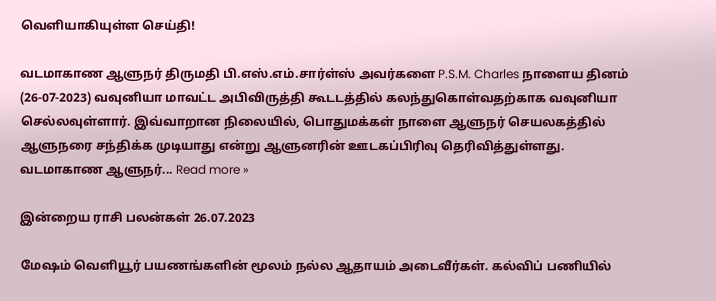வெளியாகியுள்ள செய்தி!

வடமாகாண ஆளுநர் திருமதி பி.எஸ்.எம்.சார்ள்ஸ் அவர்களை P.S.M. Charles நாளைய தினம் (26-07-2023) வவுனியா மாவட்ட அபிவிருத்தி கூடடத்தில் கலந்துகொள்வதற்காக வவுனியா செல்லவுள்ளார். இவ்வாறான நிலையில், பொதுமக்கள் நாளை ஆளுநர் செயலகத்தில் ஆளுநரை சந்திக்க முடியாது என்று ஆளுனரின் ஊடகப்பிரிவு தெரிவித்துள்ளது. வடமாகாண ஆளுநர்... Read more »

இன்றைய ராசி பலன்கள் 26.07.2023

மேஷம் வெளியூர் பயணங்களின் மூலம் நல்ல ஆதாயம் அடைவீர்கள். கல்விப் பணியில்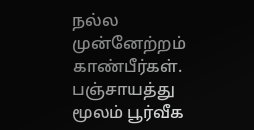நல்ல முன்னேற்றம் காண்பீர்கள். பஞ்சாயத்து மூலம் பூர்வீக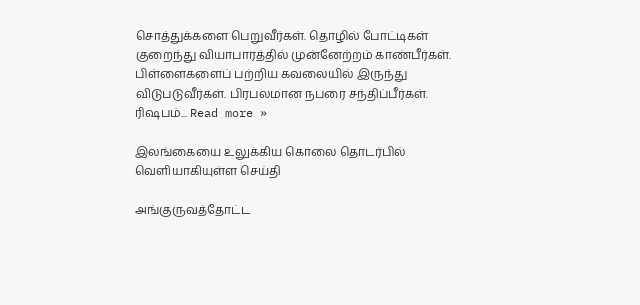சொத்துக்களை பெறுவீர்கள். தொழில் போட்டிகள் குறைந்து வியாபாரத்தில் முன்னேற்றம் காண்பீர்கள். பிள்ளைகளைப் பற்றிய கவலையில் இருந்து விடுபடுவீர்கள். பிரபலமான நபரை சந்திப்பீர்கள். ரிஷபம்... Read more »

இலங்கையை உலுக்கிய கொலை தொடர்பில் வெளியாகியுள்ள செய்தி

அங்குருவத்தோட்ட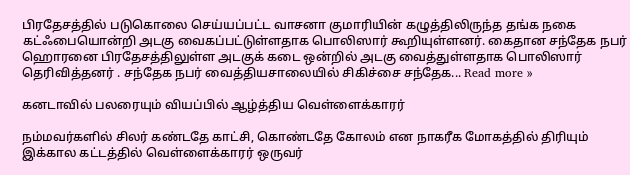பிரதேசத்தில் படுகொலை செய்யப்பட்ட வாசனா குமாரியின் கழுத்திலிருந்த தங்க நகை கட்ஃபையொன்றி அடகு வைகப்பட்டுள்ளதாக பொலிஸார் கூறியுள்ளனர். கைதான சந்தேக நபர் ஹொரனை பிரதேசத்திலுள்ள அடகுக் கடை ஒன்றில் அடகு வைத்துள்ளதாக பொலிஸார் தெரிவித்தனர் . சந்தேக நபர் வைத்தியசாலையில் சிகிச்சை சந்தேக... Read more »

கனடாவில் பலரையும் வியப்பில் ஆழ்த்திய வெள்ளைக்காரர்

நம்மவர்களில் சிலர் கண்டதே காட்சி, கொண்டதே கோலம் என நாகரீக மோகத்தில் திரியும் இக்கால கட்டத்தில் வெள்ளைக்காரர் ஒருவர்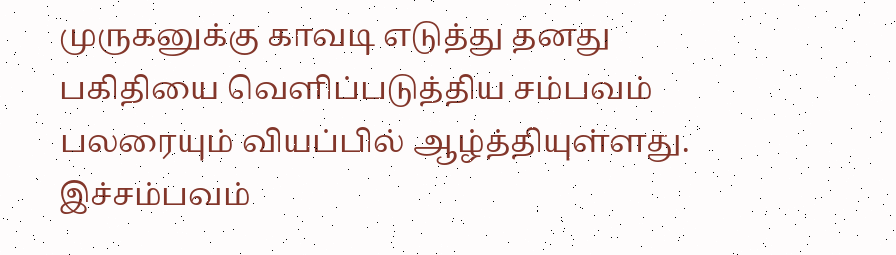முருகனுக்கு காவடி எடுத்து தனது பகிதியை வெளிப்படுத்திய சம்பவம் பலரையும் வியப்பில் ஆழ்த்தியுள்ளது. இச்சம்பவம்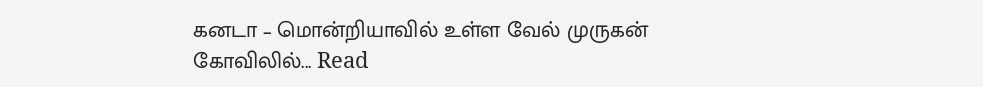கனடா – மொன்றியாவில் உள்ள வேல் முருகன் கோவிலில்... Read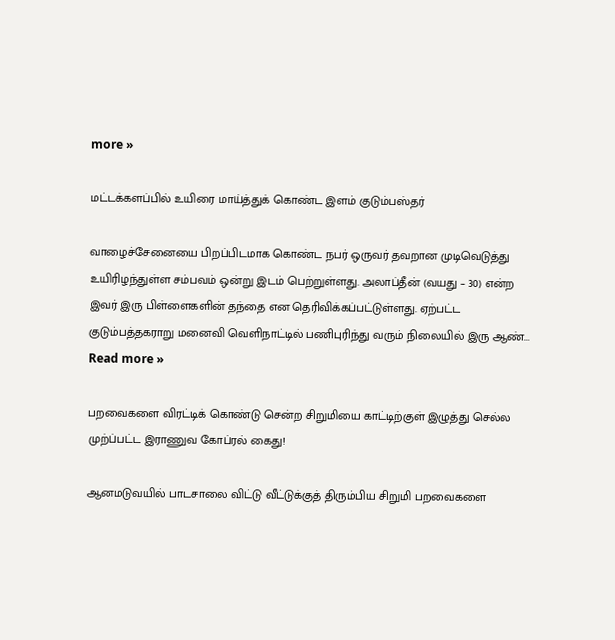more »

மட்டக்களப்பில் உயிரை மாய்த்துக் கொண்ட இளம் குடும்பஸ்தர்

வாழைச்சேனையை பிறப்பிடமாக கொண்ட நபர் ஒருவர் தவறான முடிவெடுத்து உயிரிழந்துள்ள சம்பவம் ஒன்று இடம் பெற்றுள்ளது. அலாப்தீன் (வயது – 30) என்ற இவர் இரு பிள்ளைகளின் தந்தை என தெரிவிக்கப்பட்டுள்ளது. ஏற்பட்ட குடும்பத்தகராறு மனைவி வெளிநாட்டில் பணிபுரிந்து வரும் நிலையில் இரு ஆண்... Read more »

பறவைகளை விரட்டிக் கொண்டு சென்ற சிறுமியை காட்டிற்குள் இழுத்து செல்ல முற்ப்பட்ட இராணுவ கோப்ரல் கைது!

ஆனமடுவயில் பாடசாலை விட்டு வீட்டுக்குத் திரும்பிய சிறுமி பறவைகளை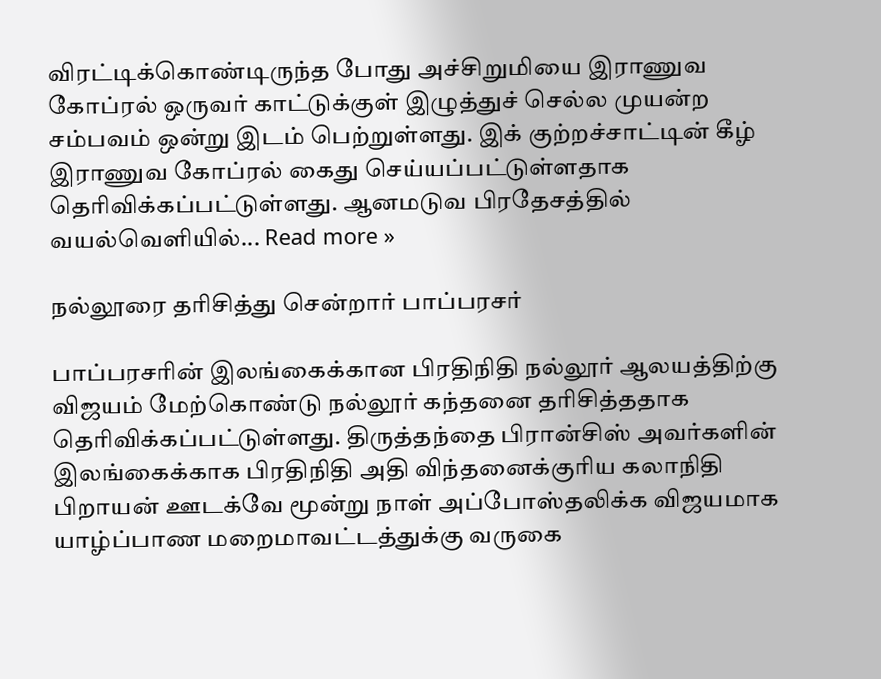விரட்டிக்கொண்டிருந்த போது அச்சிறுமியை இராணுவ கோப்ரல் ஒருவர் காட்டுக்குள் இழுத்துச் செல்ல முயன்ற சம்பவம் ஒன்று இடம் பெற்றுள்ளது. இக் குற்றச்சாட்டின் கீழ் இராணுவ கோப்ரல் கைது செய்யப்பட்டுள்ளதாக தெரிவிக்கப்பட்டுள்ளது. ஆனமடுவ பிரதேசத்தில் வயல்வெளியில்... Read more »

நல்லூரை தரிசித்து சென்றார் பாப்பரசர்

பாப்பரசரின் இலங்கைக்கான பிரதிநிதி நல்லூர் ஆலயத்திற்கு விஜயம் மேற்கொண்டு நல்லூர் கந்தனை தரிசித்ததாக தெரிவிக்கப்பட்டுள்ளது. திருத்தந்தை பிரான்சிஸ் அவர்களின் இலங்கைக்காக பிரதிநிதி அதி விந்தனைக்குரிய கலாநிதி பிறாயன் ஊடக்வே மூன்று நாள் அப்போஸ்தலிக்க விஜயமாக யாழ்ப்பாண மறைமாவட்டத்துக்கு வருகை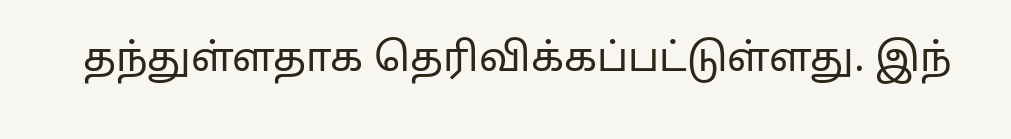தந்துள்ளதாக தெரிவிக்கப்பட்டுள்ளது. இந்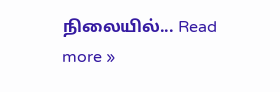நிலையில்... Read more »